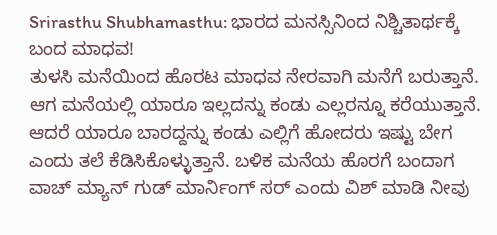Srirasthu Shubhamasthu: ಭಾರದ ಮನಸ್ಸಿನಿಂದ ನಿಶ್ಚಿತಾರ್ಥಕ್ಕೆ ಬಂದ ಮಾಧವ!
ತುಳಸಿ ಮನೆಯಿಂದ ಹೊರಟ ಮಾಧವ ನೇರವಾಗಿ ಮನೆಗೆ ಬರುತ್ತಾನೆ. ಆಗ ಮನೆಯಲ್ಲಿ ಯಾರೂ ಇಲ್ಲದನ್ನು ಕಂಡು ಎಲ್ಲರನ್ನೂ ಕರೆಯುತ್ತಾನೆ. ಆದರೆ ಯಾರೂ ಬಾರದ್ದನ್ನು ಕಂಡು ಎಲ್ಲಿಗೆ ಹೋದರು ಇಷ್ಟು ಬೇಗ ಎಂದು ತಲೆ ಕೆಡಿಸಿಕೊಳ್ಳುತ್ತಾನೆ. ಬಳಿಕ ಮನೆಯ ಹೊರಗೆ ಬಂದಾಗ ವಾಚ್ ಮ್ಯಾನ್ ಗುಡ್ ಮಾರ್ನಿಂಗ್ ಸರ್ ಎಂದು ವಿಶ್ ಮಾಡಿ ನೀವು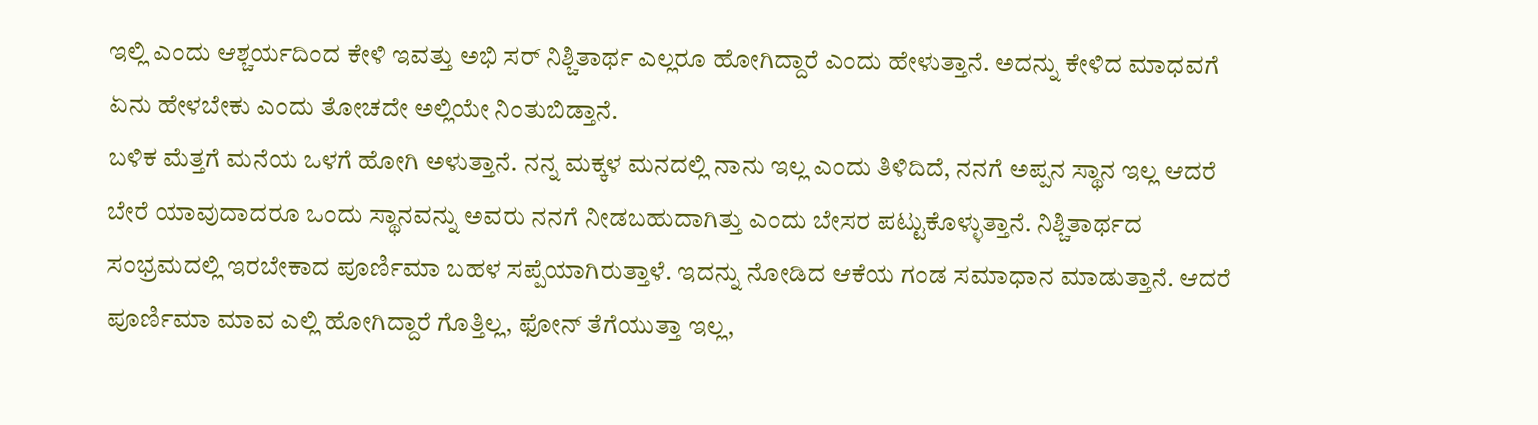ಇಲ್ಲಿ ಎಂದು ಆಶ್ಚರ್ಯದಿಂದ ಕೇಳಿ ಇವತ್ತು ಅಭಿ ಸರ್ ನಿಶ್ಚಿತಾರ್ಥ ಎಲ್ಲರೂ ಹೋಗಿದ್ದಾರೆ ಎಂದು ಹೇಳುತ್ತಾನೆ. ಅದನ್ನು ಕೇಳಿದ ಮಾಧವಗೆ ಏನು ಹೇಳಬೇಕು ಎಂದು ತೋಚದೇ ಅಲ್ಲಿಯೇ ನಿಂತುಬಿಡ್ತಾನೆ.
ಬಳಿಕ ಮೆತ್ತಗೆ ಮನೆಯ ಒಳಗೆ ಹೋಗಿ ಅಳುತ್ತಾನೆ. ನನ್ನ ಮಕ್ಕಳ ಮನದಲ್ಲಿ ನಾನು ಇಲ್ಲ ಎಂದು ತಿಳಿದಿದೆ, ನನಗೆ ಅಪ್ಪನ ಸ್ಥಾನ ಇಲ್ಲ ಆದರೆ ಬೇರೆ ಯಾವುದಾದರೂ ಒಂದು ಸ್ಥಾನವನ್ನು ಅವರು ನನಗೆ ನೀಡಬಹುದಾಗಿತ್ತು ಎಂದು ಬೇಸರ ಪಟ್ಟುಕೊಳ್ಳುತ್ತಾನೆ. ನಿಶ್ಚಿತಾರ್ಥದ ಸಂಭ್ರಮದಲ್ಲಿ ಇರಬೇಕಾದ ಪೂರ್ಣಿಮಾ ಬಹಳ ಸಪ್ಪೆಯಾಗಿರುತ್ತಾಳೆ. ಇದನ್ನು ನೋಡಿದ ಆಕೆಯ ಗಂಡ ಸಮಾಧಾನ ಮಾಡುತ್ತಾನೆ. ಆದರೆ ಪೂರ್ಣಿಮಾ ಮಾವ ಎಲ್ಲಿ ಹೋಗಿದ್ದಾರೆ ಗೊತ್ತಿಲ್ಲ, ಫೋನ್ ತೆಗೆಯುತ್ತಾ ಇಲ್ಲ,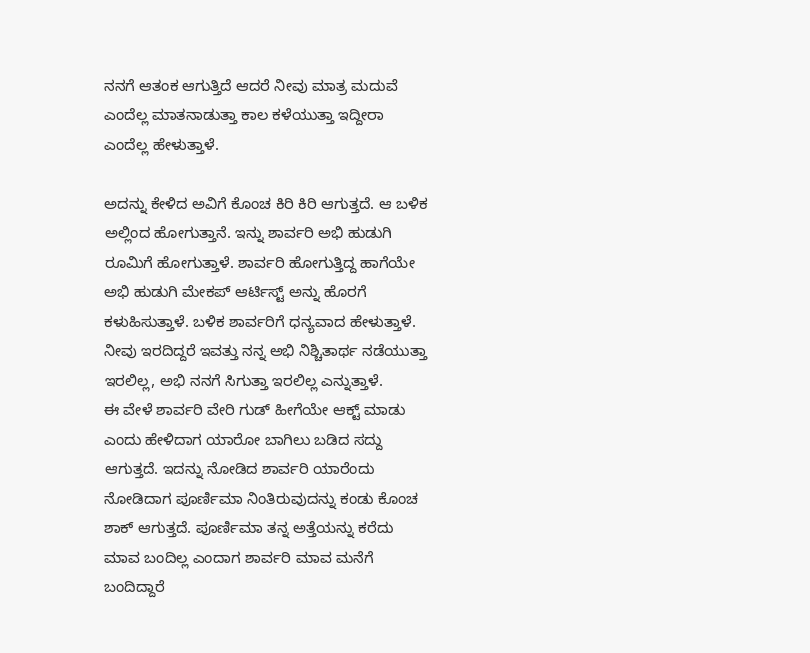ನನಗೆ ಆತಂಕ ಆಗುತ್ತಿದೆ ಆದರೆ ನೀವು ಮಾತ್ರ ಮದುವೆ ಎಂದೆಲ್ಲ ಮಾತನಾಡುತ್ತಾ ಕಾಲ ಕಳೆಯುತ್ತಾ ಇದ್ದೀರಾ ಎಂದೆಲ್ಲ ಹೇಳುತ್ತಾಳೆ.

ಅದನ್ನು ಕೇಳಿದ ಅವಿಗೆ ಕೊಂಚ ಕಿರಿ ಕಿರಿ ಆಗುತ್ತದೆ. ಆ ಬಳಿಕ ಅಲ್ಲಿಂದ ಹೋಗುತ್ತಾನೆ. ಇನ್ನು ಶಾರ್ವರಿ ಅಭಿ ಹುಡುಗಿ ರೂಮಿಗೆ ಹೋಗುತ್ತಾಳೆ. ಶಾರ್ವರಿ ಹೋಗುತ್ತಿದ್ದ ಹಾಗೆಯೇ ಅಭಿ ಹುಡುಗಿ ಮೇಕಪ್ ಆರ್ಟಿಸ್ಟ್ ಅನ್ನು ಹೊರಗೆ ಕಳುಹಿಸುತ್ತಾಳೆ. ಬಳಿಕ ಶಾರ್ವರಿಗೆ ಧನ್ಯವಾದ ಹೇಳುತ್ತಾಳೆ. ನೀವು ಇರದಿದ್ದರೆ ಇವತ್ತು ನನ್ನ ಅಭಿ ನಿಶ್ಚಿತಾರ್ಥ ನಡೆಯುತ್ತಾ ಇರಲಿಲ್ಲ, ಅಭಿ ನನಗೆ ಸಿಗುತ್ತಾ ಇರಲಿಲ್ಲ ಎನ್ನುತ್ತಾಳೆ.
ಈ ವೇಳೆ ಶಾರ್ವರಿ ವೇರಿ ಗುಡ್ ಹೀಗೆಯೇ ಆಕ್ಟ್ ಮಾಡು ಎಂದು ಹೇಳಿದಾಗ ಯಾರೋ ಬಾಗಿಲು ಬಡಿದ ಸದ್ದು ಆಗುತ್ತದೆ. ಇದನ್ನು ನೋಡಿದ ಶಾರ್ವರಿ ಯಾರೆಂದು ನೋಡಿದಾಗ ಪೂರ್ಣಿಮಾ ನಿಂತಿರುವುದನ್ನು ಕಂಡು ಕೊಂಚ ಶಾಕ್ ಆಗುತ್ತದೆ. ಪೂರ್ಣಿಮಾ ತನ್ನ ಅತ್ತೆಯನ್ನು ಕರೆದು ಮಾವ ಬಂದಿಲ್ಲ ಎಂದಾಗ ಶಾರ್ವರಿ ಮಾವ ಮನೆಗೆ ಬಂದಿದ್ದಾರೆ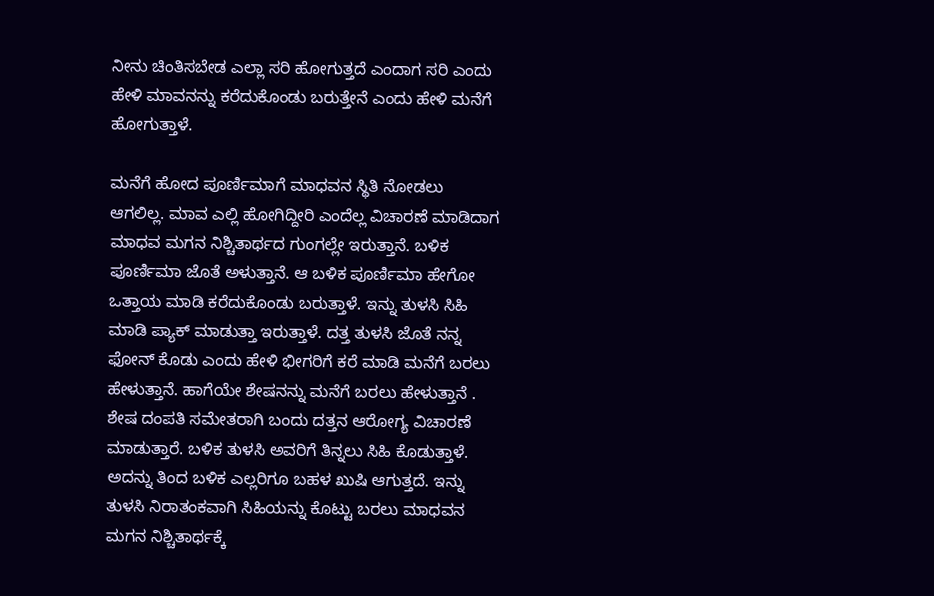ನೀನು ಚಿಂತಿಸಬೇಡ ಎಲ್ಲಾ ಸರಿ ಹೋಗುತ್ತದೆ ಎಂದಾಗ ಸರಿ ಎಂದು ಹೇಳಿ ಮಾವನನ್ನು ಕರೆದುಕೊಂಡು ಬರುತ್ತೇನೆ ಎಂದು ಹೇಳಿ ಮನೆಗೆ ಹೋಗುತ್ತಾಳೆ.

ಮನೆಗೆ ಹೋದ ಪೂರ್ಣಿಮಾಗೆ ಮಾಧವನ ಸ್ಥಿತಿ ನೋಡಲು ಆಗಲಿಲ್ಲ. ಮಾವ ಎಲ್ಲಿ ಹೋಗಿದ್ದೀರಿ ಎಂದೆಲ್ಲ ವಿಚಾರಣೆ ಮಾಡಿದಾಗ ಮಾಧವ ಮಗನ ನಿಶ್ಚಿತಾರ್ಥದ ಗುಂಗಲ್ಲೇ ಇರುತ್ತಾನೆ. ಬಳಿಕ ಪೂರ್ಣಿಮಾ ಜೊತೆ ಅಳುತ್ತಾನೆ. ಆ ಬಳಿಕ ಪೂರ್ಣಿಮಾ ಹೇಗೋ ಒತ್ತಾಯ ಮಾಡಿ ಕರೆದುಕೊಂಡು ಬರುತ್ತಾಳೆ. ಇನ್ನು ತುಳಸಿ ಸಿಹಿ ಮಾಡಿ ಪ್ಯಾಕ್ ಮಾಡುತ್ತಾ ಇರುತ್ತಾಳೆ. ದತ್ತ ತುಳಸಿ ಜೊತೆ ನನ್ನ ಫೋನ್ ಕೊಡು ಎಂದು ಹೇಳಿ ಭೀಗರಿಗೆ ಕರೆ ಮಾಡಿ ಮನೆಗೆ ಬರಲು ಹೇಳುತ್ತಾನೆ. ಹಾಗೆಯೇ ಶೇಷನನ್ನು ಮನೆಗೆ ಬರಲು ಹೇಳುತ್ತಾನೆ .
ಶೇಷ ದಂಪತಿ ಸಮೇತರಾಗಿ ಬಂದು ದತ್ತನ ಆರೋಗ್ಯ ವಿಚಾರಣೆ ಮಾಡುತ್ತಾರೆ. ಬಳಿಕ ತುಳಸಿ ಅವರಿಗೆ ತಿನ್ನಲು ಸಿಹಿ ಕೊಡುತ್ತಾಳೆ. ಅದನ್ನು ತಿಂದ ಬಳಿಕ ಎಲ್ಲರಿಗೂ ಬಹಳ ಖುಷಿ ಆಗುತ್ತದೆ. ಇನ್ನು ತುಳಸಿ ನಿರಾತಂಕವಾಗಿ ಸಿಹಿಯನ್ನು ಕೊಟ್ಟು ಬರಲು ಮಾಧವನ ಮಗನ ನಿಶ್ಚಿತಾರ್ಥಕ್ಕೆ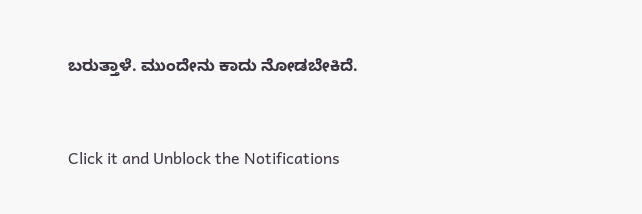ಬರುತ್ತಾಳೆ. ಮುಂದೇನು ಕಾದು ನೋಡಬೇಕಿದೆ.


Click it and Unblock the Notifications